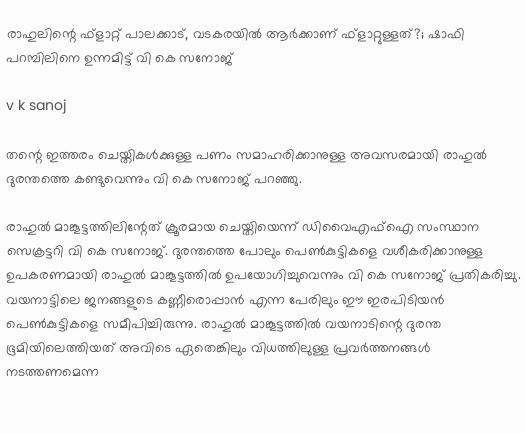രാഹുലിന്റെ ഫ്‌ളാറ്റ് പാലക്കാട്, വടകരയില്‍ ആര്‍ക്കാണ് ഫ്‌ളാറ്റുള്ളത്?; ഷാഫി പറമ്പിലിനെ ഉന്നമിട്ട് വി കെ സനോജ്

v k sanoj

തന്റെ ഇത്തരം ചെയ്തികള്‍ക്കുള്ള പണം സമാഹരിക്കാനുള്ള അവസരമായി രാഹുല്‍ ദുരന്തത്തെ കണ്ടുവെന്നും വി കെ സനോജ് പറഞ്ഞു.

രാഹുല്‍ മാങ്കൂട്ടത്തിലിന്റേത് ക്രൂരമായ ചെയ്തിയെന്ന് ഡിവൈഎഫ്ഐ സംസ്ഥാന സെക്രട്ടറി വി കെ സനോജ്. ദുരന്തത്തെ പോലും പെണ്‍കുട്ടികളെ വശീകരിക്കാനുള്ള ഉപകരണമായി രാഹുല്‍ മാങ്കൂട്ടത്തില്‍ ഉപയോഗിച്ചുവെന്നും വി കെ സനോജ് പ്രതികരിച്ചു. വയനാട്ടിലെ ജനങ്ങളുടെ കണ്ണീരൊപ്പാന്‍ എന്ന പേരിലും ഈ ഇരപിടിയന്‍ പെണ്‍കുട്ടികളെ സമീപിച്ചിരുന്നു. രാഹുല്‍ മാങ്കൂട്ടത്തില്‍ വയനാടിന്റെ ദുരന്ത ഭൂമിയിലെത്തിയത് അവിടെ ഏതെങ്കിലും വിധത്തിലുള്ള പ്രവര്‍ത്തനങ്ങള്‍ നടത്തണമെന്ന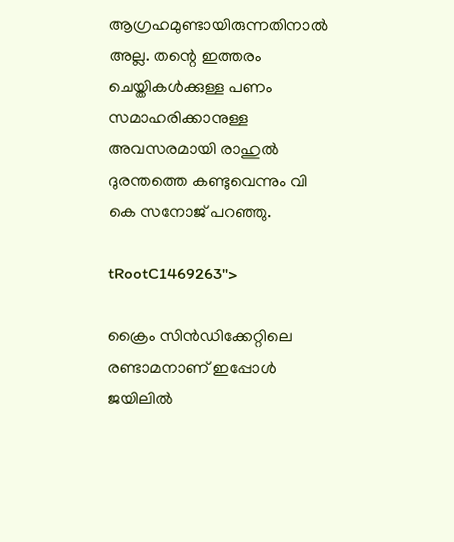ആഗ്രഹമുണ്ടായിരുന്നതിനാല്‍ അല്ല. തന്റെ ഇത്തരം ചെയ്തികള്‍ക്കുള്ള പണം സമാഹരിക്കാനുള്ള അവസരമായി രാഹുല്‍ ദുരന്തത്തെ കണ്ടുവെന്നും വി കെ സനോജ് പറഞ്ഞു.

tRootC1469263">

ക്രൈം സിന്‍ഡിക്കേറ്റിലെ രണ്ടാമനാണ് ഇപ്പോള്‍ ജയിലില്‍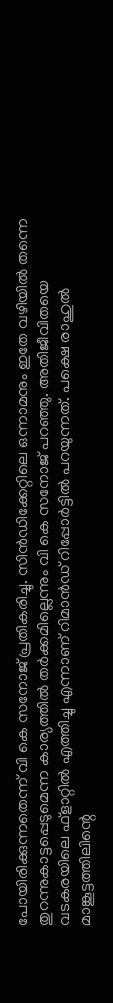പോയിരിക്കുന്നതെന്ന് വി കെ സനോജ് പ്രതികരിച്ചു. സിന്‍ഡിക്കേറ്റിലെ ഒന്നാമനും ഇതേ വഴിയില്‍ തന്നെ തുറന്നുകാട്ടപ്പെടുമെന്ന കാര്യത്തില്‍ തര്‍ക്കമില്ലെന്നും വി കെ സനോജ് പറഞ്ഞു. അതിജീവിതയെ വടകരയിലെ ഫ്ളാറ്റില്‍ എത്തിച്ചു എന്നാണ് റിമാന്‍ഡ് റിപ്പോര്‍ട്ടില്‍ പറയുന്നത്. പക്ഷെ രാഹുല്‍ മാങ്കൂട്ടത്തിലിന്റെ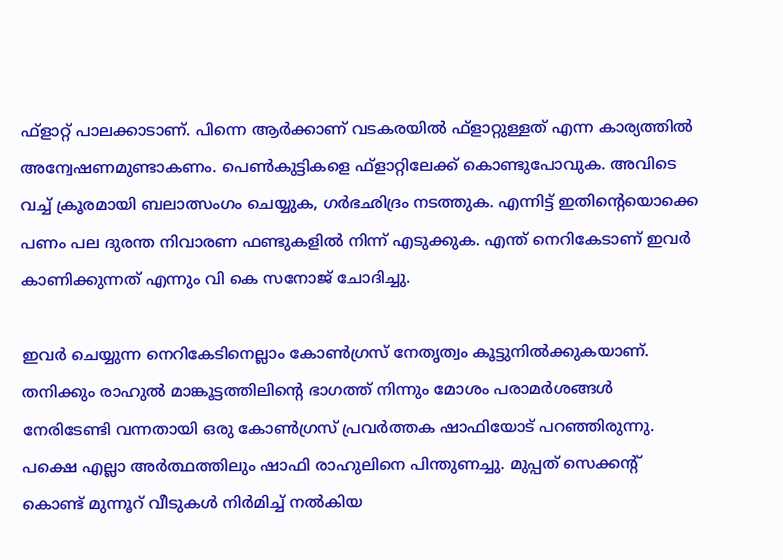ഫ്ളാറ്റ് പാലക്കാടാണ്. പിന്നെ ആര്‍ക്കാണ് വടകരയില്‍ ഫ്ളാറ്റുള്ളത് എന്ന കാര്യത്തില്‍ അന്വേഷണമുണ്ടാകണം. പെണ്‍കുട്ടികളെ ഫ്ളാറ്റിലേക്ക് കൊണ്ടുപോവുക. അവിടെ വച്ച് ക്രൂരമായി ബലാത്സംഗം ചെയ്യുക, ഗര്‍ഭഛിദ്രം നടത്തുക. എന്നിട്ട് ഇതിന്റെയൊക്കെ പണം പല ദുരന്ത നിവാരണ ഫണ്ടുകളില്‍ നിന്ന് എടുക്കുക. എന്ത് നെറികേടാണ് ഇവര്‍ കാണിക്കുന്നത് എന്നും വി കെ സനോജ് ചോദിച്ചു.

ഇവര്‍ ചെയ്യുന്ന നെറികേടിനെല്ലാം കോണ്‍ഗ്രസ് നേതൃത്വം കൂട്ടുനില്‍ക്കുകയാണ്. തനിക്കും രാഹുല്‍ മാങ്കൂട്ടത്തിലിന്റെ ഭാഗത്ത് നിന്നും മോശം പരാമര്‍ശങ്ങള്‍ നേരിടേണ്ടി വന്നതായി ഒരു കോണ്‍ഗ്രസ് പ്രവര്‍ത്തക ഷാഫിയോട് പറഞ്ഞിരുന്നു. പക്ഷെ എല്ലാ അര്‍ത്ഥത്തിലും ഷാഫി രാഹുലിനെ പിന്തുണച്ചു. മുപ്പത് സെക്കന്റ് കൊണ്ട് മുന്നൂറ് വീടുകള്‍ നിര്‍മിച്ച് നല്‍കിയ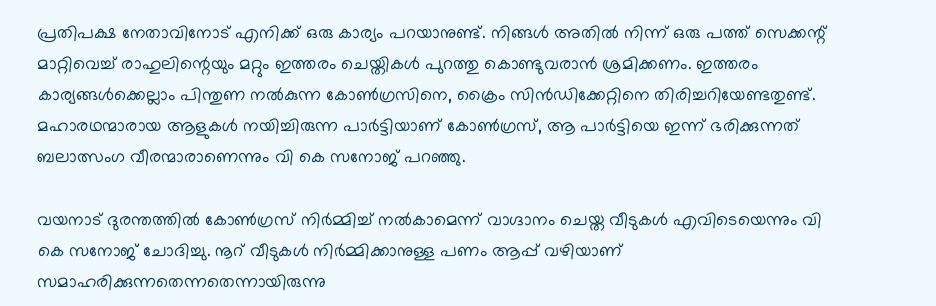പ്രതിപക്ഷ നേതാവിനോട് എനിക്ക് ഒരു കാര്യം പറയാനുണ്ട്. നിങ്ങള്‍ അതില്‍ നിന്ന് ഒരു പത്ത് സെക്കന്റ് മാറ്റിവെച്ച് രാഹുലിന്റെയും മറ്റും ഇത്തരം ചെയ്തികള്‍ പുറത്തു കൊണ്ടുവരാന്‍ ശ്രമിക്കണം. ഇത്തരം കാര്യങ്ങള്‍ക്കെല്ലാം പിന്തുണ നല്‍കുന്ന കോണ്‍ഗ്രസിനെ, ക്രൈം സിന്‍ഡിക്കേറ്റിനെ തിരിച്ചറിയേണ്ടതുണ്ട്. മഹാരഥന്മാരായ ആളുകള്‍ നയിച്ചിരുന്ന പാര്‍ട്ടിയാണ് കോണ്‍ഗ്രസ്, ആ പാര്‍ട്ടിയെ ഇന്ന് ഭരിക്കുന്നത് ബലാത്സംഗ വീരന്മാരാണെന്നും വി കെ സനോജ് പറഞ്ഞു.

വയനാട് ദുരന്തത്തില്‍ കോണ്‍ഗ്രസ് നിര്‍മ്മിച്ച് നല്‍കാമെന്ന് വാഗ്ദാനം ചെയ്ത വീടുകള്‍ എവിടെയെന്നും വി കെ സനോജ് ചോദിച്ചു. നൂറ് വീടുകള്‍ നിര്‍മ്മിക്കാനുള്ള പണം ആപ്പ് വഴിയാണ് സമാഹരിക്കുന്നതെന്നതെന്നായിരുന്നു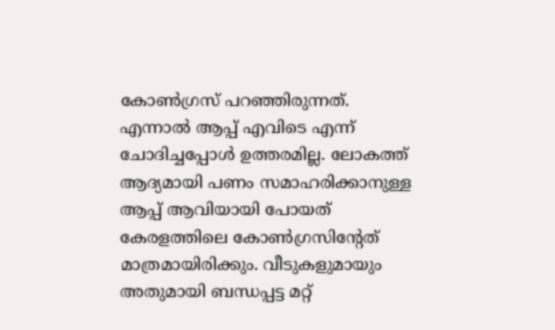കോണ്‍ഗ്രസ് പറഞ്ഞിരുന്നത്. എന്നാല്‍ ആപ്പ് എവിടെ എന്ന് ചോദിച്ചപ്പോള്‍ ഉത്തരമില്ല. ലോകത്ത് ആദ്യമായി പണം സമാഹരിക്കാനുള്ള ആപ്പ് ആവിയായി പോയത് കേരളത്തിലെ കോണ്‍ഗ്രസിന്റേത് മാത്രമായിരിക്കും. വീടുകളുമായും അതുമായി ബന്ധപ്പട്ട മറ്റ്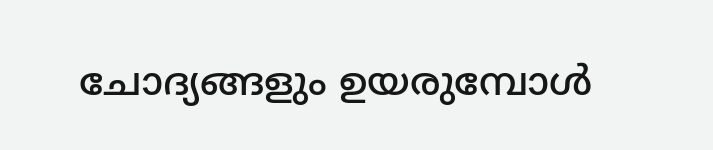ചോദ്യങ്ങളും ഉയരുമ്പോള്‍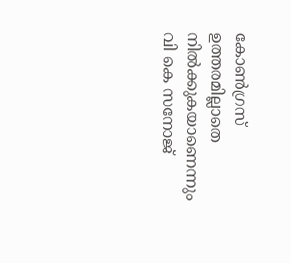കോണ്‍ഗ്രസ് ഉത്തരമില്ലാതെ നില്‍ക്കുകയാണെന്നും വി കെ സനോജ്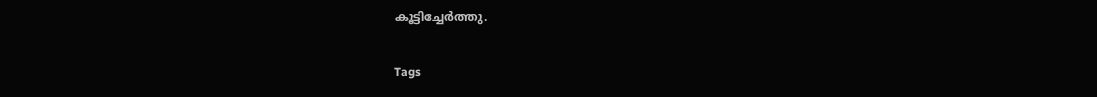കൂട്ടിച്ചേര്‍ത്തു.

Tags